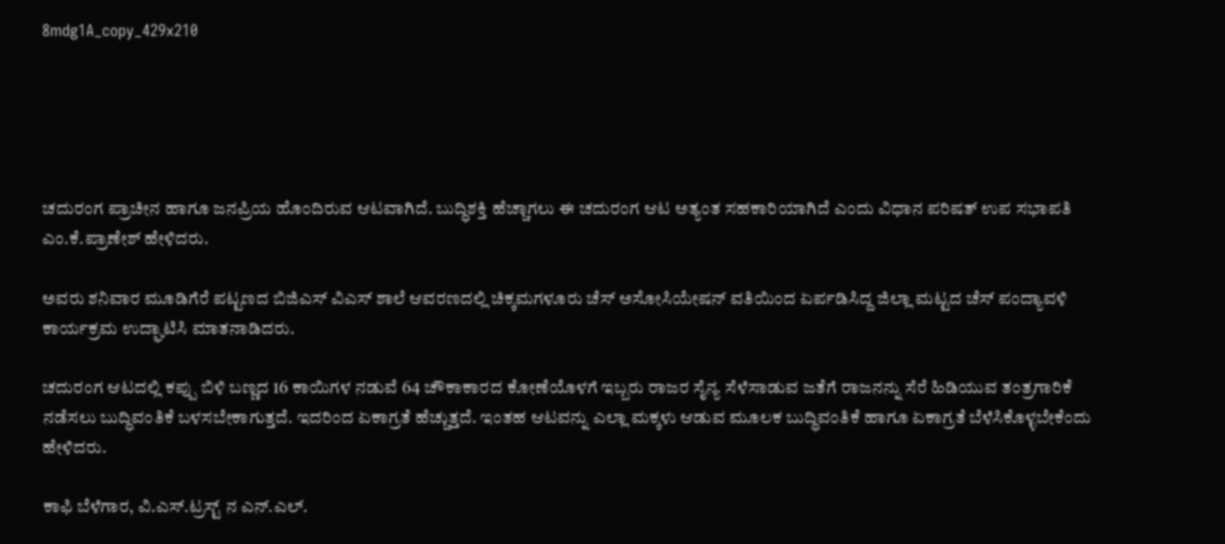8mdg1A_copy_429x210





ಚದುರಂಗ ಪ್ರಾಚೀನ ಹಾಗೂ ಜನಪ್ರಿಯ ಹೊಂದಿರುವ ಆಟವಾಗಿದೆ. ಬುದ್ಧಿಶಕ್ತಿ ಹೆಚ್ಚಾಗಲು ಈ ಚದುರಂಗ ಆಟ ಅತ್ಯಂತ ಸಹಕಾರಿಯಾಗಿದೆ ಎಂದು ವಿಧಾನ ಪರಿಷತ್ ಉಪ ಸಭಾಪತಿ ಎಂ.ಕೆ.ಪ್ರಾಣೇಶ್ ಹೇಳಿದರು.

ಅವರು ಶನಿವಾರ ಮೂಡಿಗೆರೆ ಪಟ್ಟಣದ ಬಿಜಿಎಸ್‌ ವಿಎಸ್ ಶಾಲೆ ಆವರಣದಲ್ಲಿ ಚಿಕ್ಕಮಗಳೂರು ಚೆಸ್ ಅಸೋಸಿಯೇಷನ್ ವತಿಯಿಂದ ಏರ್ಪಡಿಸಿದ್ದ ಜಿಲ್ಲಾ ಮಟ್ಟದ ಚೆಸ್ ಪಂದ್ಯಾವಳಿ ಕಾರ್ಯಕ್ರಮ ಉದ್ಘಾಟಿಸಿ ಮಾತನಾಡಿದರು.

ಚದುರಂಗ ಆಟದಲ್ಲಿ ಕಪ್ಪು ಬಿಳಿ ಬಣ್ಣದ 16 ಕಾಯಿಗಳ ನಡುವೆ 64 ಚೌಕಾಕಾರದ ಕೋಣೆಯೊಳಗೆ ಇಬ್ಬರು ರಾಜರ ಸೈನ್ಯ ಸೆಳೆಸಾಡುವ ಜತೆಗೆ ರಾಜನನ್ನು ಸೆರೆ ಹಿಡಿಯುವ ತಂತ್ರಗಾರಿಕೆ ನಡೆಸಲು ಬುದ್ಧಿವಂತಿಕೆ ಬಳಸಬೇಕಾಗುತ್ತದೆ. ಇದರಿಂದ ಏಕಾಗ್ರತೆ ಹೆಚ್ಚುತ್ತದೆ. ಇಂತಹ ಆಟವನ್ನು ಎಲ್ಲಾ ಮಕ್ಕಳು ಆಡುವ ಮೂಲಕ ಬುದ್ಧಿವಂತಿಕೆ ಹಾಗೂ ಏಕಾಗ್ರತೆ ಬೆಳೆಸಿಕೊಳ್ಳಬೇಕೆಂದು ಹೇಳಿದರು.

ಕಾಫಿ ಬೆಳೆಗಾರ, ವಿ.ಎಸ್.ಟ್ರಸ್ಟ್ ನ ಎನ್.ಎಲ್.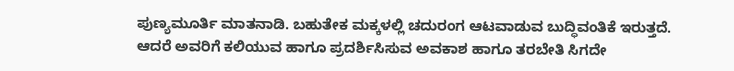ಪುಣ್ಯಮೂರ್ತಿ ಮಾತನಾಡಿ. ಬಹುತೇಕ ಮಕ್ಕಳಲ್ಲಿ ಚದುರಂಗ ಆಟವಾಡುವ ಬುದ್ಧಿವಂತಿಕೆ ಇರುತ್ತದೆ. ಆದರೆ ಅವರಿಗೆ ಕಲಿಯುವ ಹಾಗೂ ಪ್ರದರ್ಶಿಸಿಸುವ ಅವಕಾಶ ಹಾಗೂ ತರಬೇತಿ ಸಿಗದೇ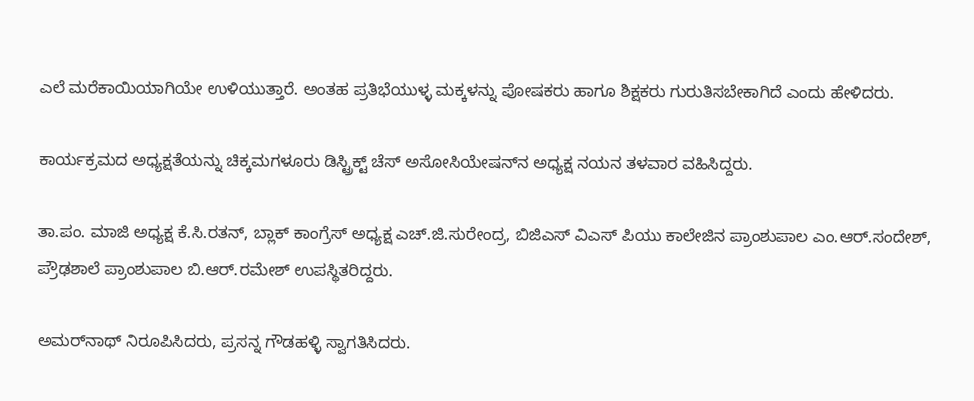ಎಲೆ ಮರೆಕಾಯಿಯಾಗಿಯೇ ಉಳಿಯುತ್ತಾರೆ. ಅಂತಹ ಪ್ರತಿಭೆಯುಳ್ಳ ಮಕ್ಕಳನ್ನು ಪೋಷಕರು ಹಾಗೂ ಶಿಕ್ಷಕರು ಗುರುತಿಸಬೇಕಾಗಿದೆ ಎಂದು ಹೇಳಿದರು.

ಕಾರ್ಯಕ್ರಮದ ಅಧ್ಯಕ್ಷತೆಯನ್ನು ಚಿಕ್ಕಮಗಳೂರು ಡಿಸ್ಟ್ರಿಕ್ಟ್ ಚೆಸ್ ಅಸೋಸಿಯೇಷನ್‌ನ ಅಧ್ಯಕ್ಷ ನಯನ ತಳವಾರ ವಹಿಸಿದ್ದರು.

ತಾ.ಪಂ. ಮಾಜಿ ಅಧ್ಯಕ್ಷ ಕೆ.ಸಿ.ರತನ್, ಬ್ಲಾಕ್ ಕಾಂಗ್ರೆಸ್ ಅಧ್ಯಕ್ಷ ಎಚ್.ಜಿ.ಸುರೇಂದ್ರ, ಬಿಜಿಎಸ್ ವಿಎಸ್ ಪಿಯು ಕಾಲೇಜಿನ ಪ್ರಾಂಶುಪಾಲ ಎಂ.ಆರ್.ಸಂದೇಶ್, ಪ್ರೌಢಶಾಲೆ ಪ್ರಾಂಶುಪಾಲ ಬಿ.ಆರ್.ರಮೇಶ್ ಉಪಸ್ಥಿತರಿದ್ದರು.

ಅಮರ್‌ನಾಥ್ ನಿರೂಪಿಸಿದರು, ಪ್ರಸನ್ನ ಗೌಡಹಳ್ಳಿ ಸ್ವಾಗತಿಸಿದರು.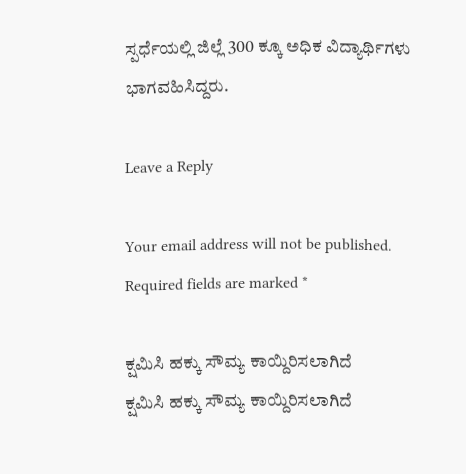ಸ್ಪರ್ಧೆಯಲ್ಲಿ ಜಿಲ್ಲೆ 300 ಕ್ಕೂ ಅಧಿಕ ವಿದ್ಯಾರ್ಥಿಗಳು ಭಾಗವಹಿಸಿದ್ದರು.

Leave a Reply

Your email address will not be published. Required fields are marked *

ಕ್ಷಮಿಸಿ ಹಕ್ಕು ಸೌಮ್ಯ ಕಾಯ್ದಿರಿಸಲಾಗಿದೆ
ಕ್ಷಮಿಸಿ ಹಕ್ಕು ಸೌಮ್ಯ ಕಾಯ್ದಿರಿಸಲಾಗಿದೆ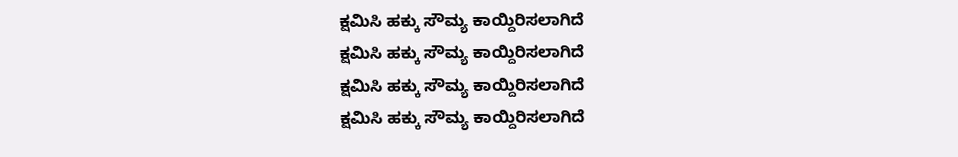ಕ್ಷಮಿಸಿ ಹಕ್ಕು ಸೌಮ್ಯ ಕಾಯ್ದಿರಿಸಲಾಗಿದೆ
ಕ್ಷಮಿಸಿ ಹಕ್ಕು ಸೌಮ್ಯ ಕಾಯ್ದಿರಿಸಲಾಗಿದೆ
ಕ್ಷಮಿಸಿ ಹಕ್ಕು ಸೌಮ್ಯ ಕಾಯ್ದಿರಿಸಲಾಗಿದೆ
ಕ್ಷಮಿಸಿ ಹಕ್ಕು ಸೌಮ್ಯ ಕಾಯ್ದಿರಿಸಲಾಗಿದೆ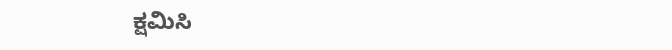ಕ್ಷಮಿಸಿ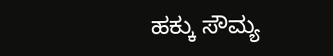ಹಕ್ಕು ಸೌಮ್ಯ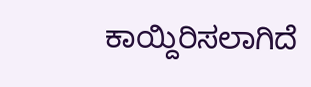ಕಾಯ್ದಿರಿಸಲಾಗಿದೆ